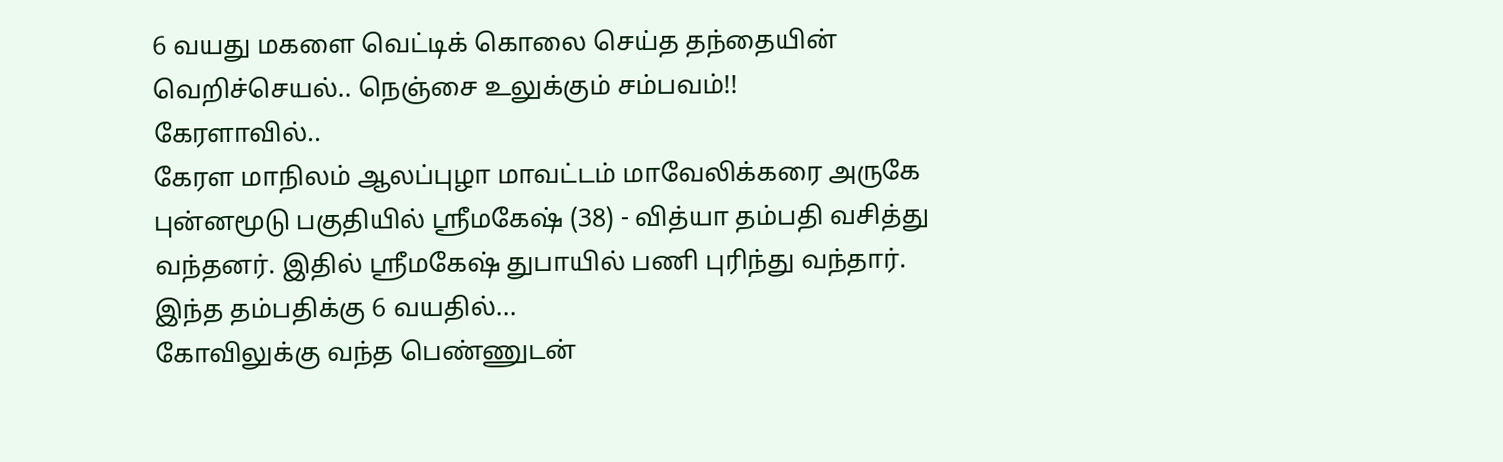6 வயது மகளை வெட்டிக் கொலை செய்த தந்தையின் வெறிச்செயல்.. நெஞ்சை உலுக்கும் சம்பவம்!!
கேரளாவில்..
கேரள மாநிலம் ஆலப்புழா மாவட்டம் மாவேலிக்கரை அருகே புன்னமூடு பகுதியில் ஸ்ரீமகேஷ் (38) - வித்யா தம்பதி வசித்து வந்தனர். இதில் ஸ்ரீமகேஷ் துபாயில் பணி புரிந்து வந்தார்.
இந்த தம்பதிக்கு 6 வயதில்...
கோவிலுக்கு வந்த பெண்ணுடன்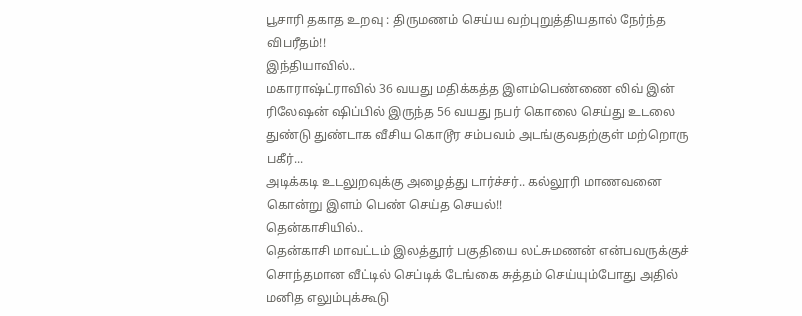பூசாரி தகாத உறவு : திருமணம் செய்ய வற்புறுத்தியதால் நேர்ந்த விபரீதம்!!
இந்தியாவில்..
மகாராஷ்ட்ராவில் 36 வயது மதிக்கத்த இளம்பெண்ணை லிவ் இன் ரிலேஷன் ஷிப்பில் இருந்த 56 வயது நபர் கொலை செய்து உடலை துண்டு துண்டாக வீசிய கொடூர சம்பவம் அடங்குவதற்குள் மற்றொரு பகீர்...
அடிக்கடி உடலுறவுக்கு அழைத்து டார்ச்சர்.. கல்லூரி மாணவனை கொன்று இளம் பெண் செய்த செயல்!!
தென்காசியில்..
தென்காசி மாவட்டம் இலத்தூர் பகுதியை லட்சுமணன் என்பவருக்குச் சொந்தமான வீட்டில் செப்டிக் டேங்கை சுத்தம் செய்யும்போது அதில் மனித எலும்புக்கூடு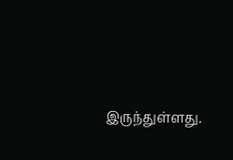இருந்துள்ளது.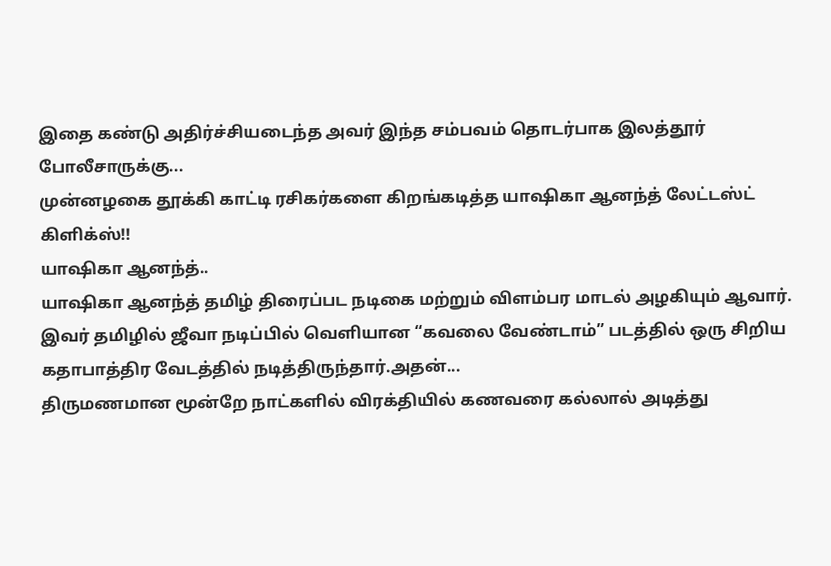இதை கண்டு அதிர்ச்சியடைந்த அவர் இந்த சம்பவம் தொடர்பாக இலத்தூர் போலீசாருக்கு...
முன்னழகை தூக்கி காட்டி ரசிகர்களை கிறங்கடித்த யாஷிகா ஆனந்த் லேட்டஸ்ட் கிளிக்ஸ்!!
யாஷிகா ஆனந்த்..
யாஷிகா ஆனந்த் தமிழ் திரைப்பட நடிகை மற்றும் விளம்பர மாடல் அழகியும் ஆவார். இவர் தமிழில் ஜீவா நடிப்பில் வெளியான “கவலை வேண்டாம்” படத்தில் ஒரு சிறிய கதாபாத்திர வேடத்தில் நடித்திருந்தார்.அதன்...
திருமணமான மூன்றே நாட்களில் விரக்தியில் கணவரை கல்லால் அடித்து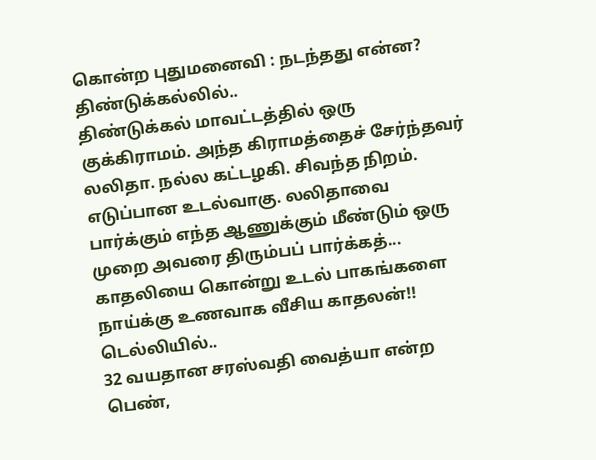கொன்ற புதுமனைவி : நடந்தது என்ன?
திண்டுக்கல்லில்..
திண்டுக்கல் மாவட்டத்தில் ஒரு குக்கிராமம். அந்த கிராமத்தைச் சேர்ந்தவர் லலிதா. நல்ல கட்டழகி. சிவந்த நிறம். எடுப்பான உடல்வாகு. லலிதாவை பார்க்கும் எந்த ஆணுக்கும் மீண்டும் ஒரு முறை அவரை திரும்பப் பார்க்கத்...
காதலியை கொன்று உடல் பாகங்களை நாய்க்கு உணவாக வீசிய காதலன்!!
டெல்லியில்..
32 வயதான சரஸ்வதி வைத்யா என்ற பெண்,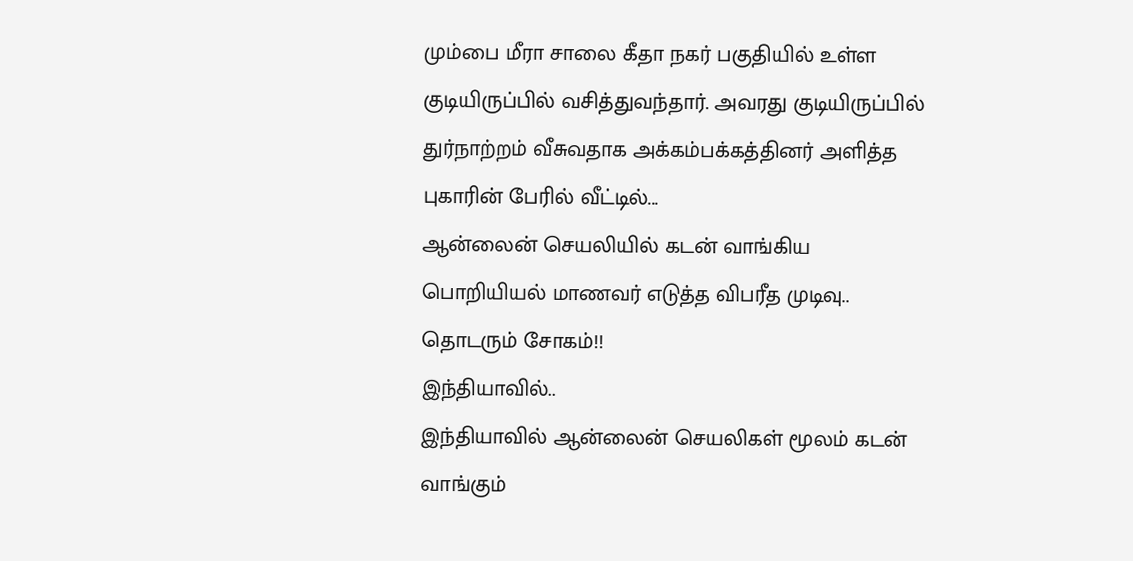மும்பை மீரா சாலை கீதா நகர் பகுதியில் உள்ள குடியிருப்பில் வசித்துவந்தார். அவரது குடியிருப்பில் துர்நாற்றம் வீசுவதாக அக்கம்பக்கத்தினர் அளித்த புகாரின் பேரில் வீட்டில்...
ஆன்லைன் செயலியில் கடன் வாங்கிய பொறியியல் மாணவர் எடுத்த விபரீத முடிவு.. தொடரும் சோகம்!!
இந்தியாவில்..
இந்தியாவில் ஆன்லைன் செயலிகள் மூலம் கடன் வாங்கும்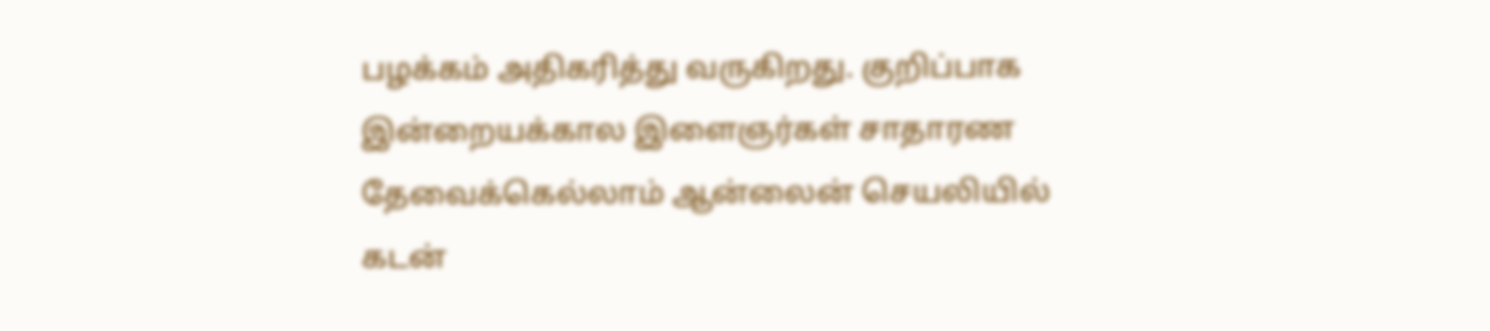பழக்கம் அதிகரித்து வருகிறது. குறிப்பாக இன்றையக்கால இளைஞர்கள் சாதாரண தேவைக்கெல்லாம் ஆன்லைன் செயலியில் கடன்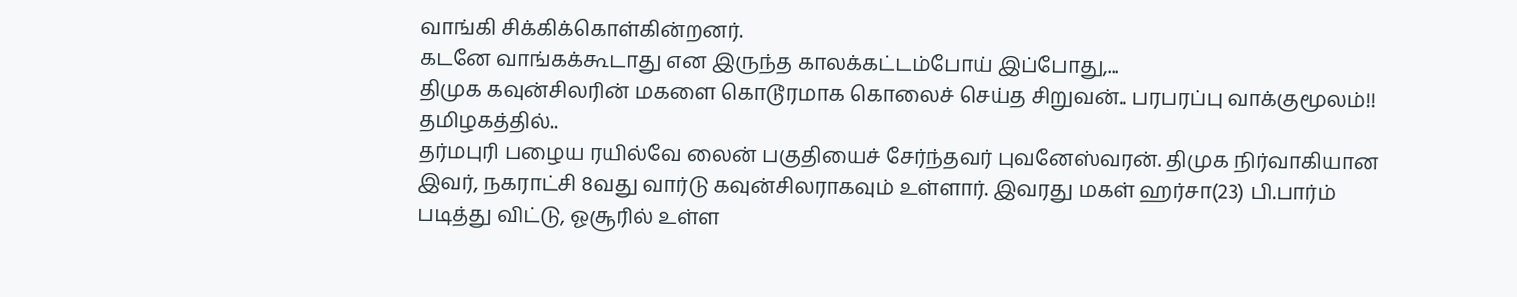வாங்கி சிக்கிக்கொள்கின்றனர்.
கடனே வாங்கக்கூடாது என இருந்த காலக்கட்டம்போய் இப்போது,...
திமுக கவுன்சிலரின் மகளை கொடூரமாக கொலைச் செய்த சிறுவன்.. பரபரப்பு வாக்குமூலம்!!
தமிழகத்தில்..
தர்மபுரி பழைய ரயில்வே லைன் பகுதியைச் சேர்ந்தவர் புவனேஸ்வரன். திமுக நிர்வாகியான இவர், நகராட்சி 8வது வார்டு கவுன்சிலராகவும் உள்ளார். இவரது மகள் ஹர்சா(23) பி.பார்ம் படித்து விட்டு, ஓசூரில் உள்ள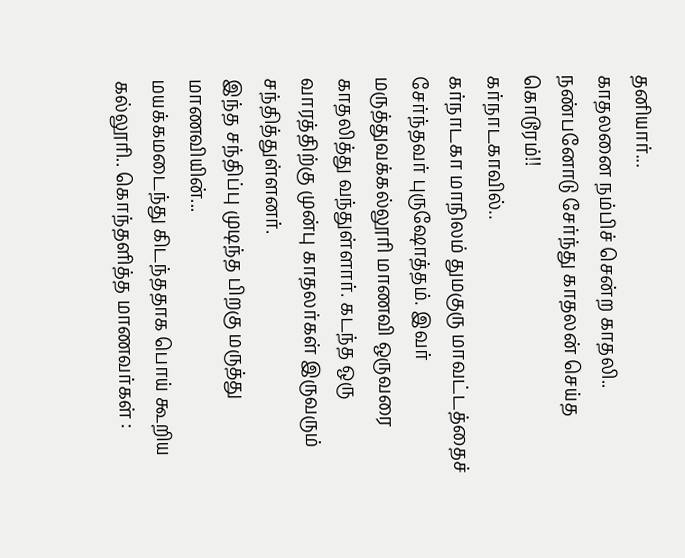தனியார்...
காதலனை நம்பிச் சென்ற காதலி.. நண்பனோடு சேர்ந்து காதலன் செய்த கொடூரம்!!
கர்நாடகாவில்..
கர்நாடகா மாநிலம் துமகுரு மாவட்டத்தைச் சேர்ந்தவர் புருஷோத்தம். இவர் மருத்துவக்கல்லூரி மாணவி ஒருவரை காதலித்து வந்துள்ளார். கடந்த ஒரு வாரத்திற்கு முன்பு காதலர்கள் இருவரும் சந்தித்துள்ளனர்.
இந்த சந்திப்பு முடிந்த பிறகு மருத்து மாணவியின்...
மயக்கமடைந்து கிடந்ததாக பொய் கூறிய கல்லூரி.. கொந்தளித்த மாணவர்கள் :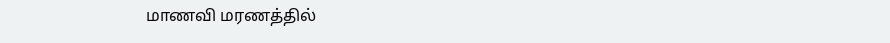மாணவி மரணத்தில்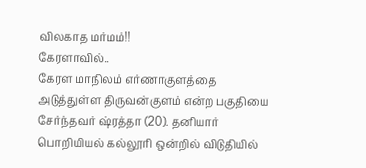விலகாத மர்மம்!!
கேரளாவில்..
கேரள மாநிலம் எர்ணாகுளத்தை அடுத்துள்ள திருவன்குளம் என்ற பகுதியை சேர்ந்தவர் ஷ்ரத்தா (20). தனியார் பொறியியல் கல்லூரி ஒன்றில் விடுதியில்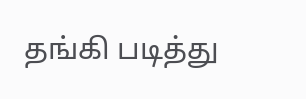தங்கி படித்து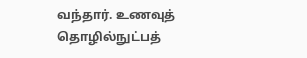வந்தார். உணவுத் தொழில்நுட்பத்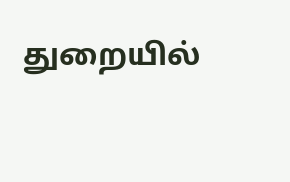துறையில்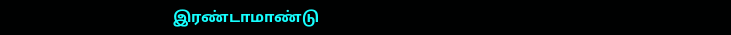இரண்டாமாண்டு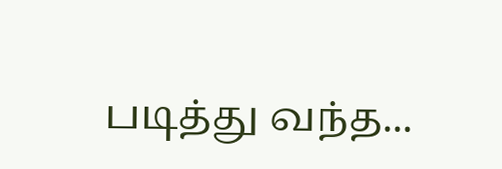படித்து வந்த...